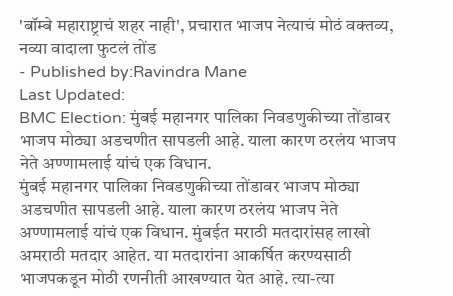'बॉम्बे महाराष्ट्राचं शहर नाही', प्रचारात भाजप नेत्याचं मोठं वक्तव्य, नव्या वादाला फुटलं तोंड
- Published by:Ravindra Mane
Last Updated:
BMC Election: मुंबई महानगर पालिका निवडणुकीच्या तोंडावर भाजप मोठ्या अडचणीत सापडली आहे. याला कारण ठरलंय भाजप नेते अण्णामलाई यांचं एक विधान.
मुंबई महानगर पालिका निवडणुकीच्या तोंडावर भाजप मोठ्या अडचणीत सापडली आहे. याला कारण ठरलंय भाजप नेते अण्णामलाई यांचं एक विधान. मुंबईत मराठी मतदारांसह लाखो अमराठी मतदार आहेत. या मतदारांना आकर्षित करण्यसाठी भाजपकडून मोठी रणनीती आखण्यात येत आहे. त्या-त्या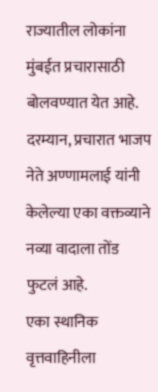राज्यातील लोकांना मुंबईत प्रचारासाठी बोलवण्यात येत आहे. दरम्यान, प्रचारात भाजप नेते अण्णामलाई यांनी केलेल्या एका वक्तव्याने नव्या वादाला तोंड फुटलं आहे.
एका स्थानिक वृत्तवाहिनीला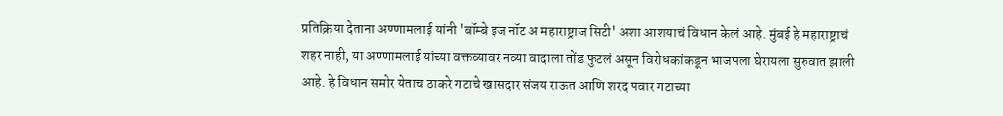प्रतिक्रिया देताना अण्णामलाई यांनी 'बॉम्बे इज नॉट अ महाराष्ट्राज सिटी' अशा आशयाचं विधान केलं आहे. मुंबई हे महाराष्ट्राचं शहर नाही, या अण्णामलाई यांच्या वक्तव्यावर नव्या वादाला तोंड फुटलं असून विरोधकांकडून भाजपला घेरायला सुरुवात झाली आहे. हे विधान समोर येताच ठाकरे गटाचे खासदार संजय राऊत आणि शरद पवार गटाच्या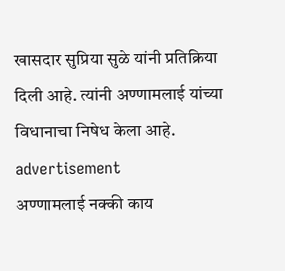खासदार सुप्रिया सुळे यांनी प्रतिक्रिया दिली आहे. त्यांनी अण्णामलाई यांच्या विधानाचा निषेध केला आहे.
advertisement
अण्णामलाई नक्की काय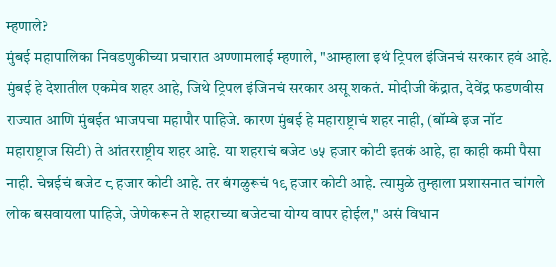म्हणाले?
मुंबई महापालिका निवडणुकीच्या प्रचारात अण्णामलाई म्हणाले, "आम्हाला इथं ट्रिपल इंजिनचं सरकार हवं आहे. मुंबई हे देशातील एकमेव शहर आहे, जिथे ट्रिपल इंजिनचं सरकार असू शकतं. मोदीजी केंद्रात, देवेंद्र फडणवीस राज्यात आणि मुंबईत भाजपचा महापौर पाहिजे. कारण मुंबई हे महाराष्ट्राचं शहर नाही, (बॉम्बे इज नॉट महाराष्ट्राज सिटी) ते आंतरराष्ट्रीय शहर आहे. या शहराचं बजेट ७५ हजार कोटी इतकं आहे, हा काही कमी पैसा नाही. चेन्नईचं बजेट ८ हजार कोटी आहे. तर बंगळुरूचं १९ हजार कोटी आहे. त्यामुळे तुम्हाला प्रशासनात चांगले लोक बसवायला पाहिजे, जेणेकरून ते शहराच्या बजेटचा योग्य वापर होईल," असं विधान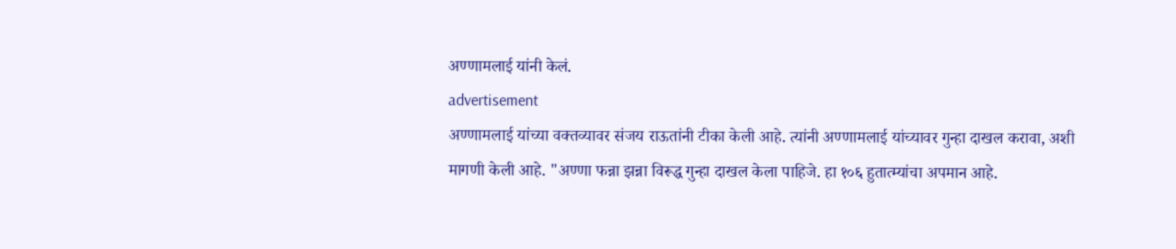अण्णामलाई यांनी केलं.
advertisement
अण्णामलाई यांच्या वक्तव्यावर संजय राऊतांनी टीका केली आहे. त्यांनी अण्णामलाई यांच्यावर गुन्हा दाखल करावा, अशी मागणी केली आहे. "अण्णा फन्ना झन्ना विरूद्ध गुन्हा दाखल केला पाहिजे. हा १०६ हुतात्म्यांचा अपमान आहे.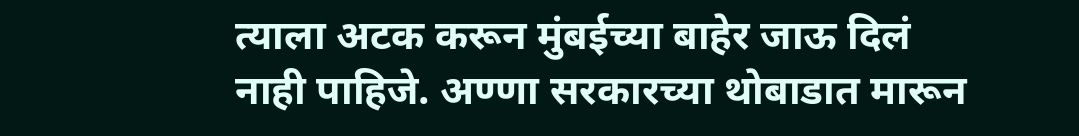त्याला अटक करून मुंबईच्या बाहेर जाऊ दिलं नाही पाहिजे. अण्णा सरकारच्या थोबाडात मारून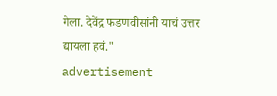गेला. देवेंद्र फडणवीसांनी याचं उत्तर द्यायला हवं."
advertisement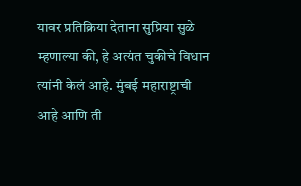यावर प्रतिक्रिया देताना सुप्रिया सुळे म्हणाल्या की, हे अत्यंत चुकीचे विधान त्यांनी केलं आहे. मुंबई महाराष्ट्राची आहे आणि ती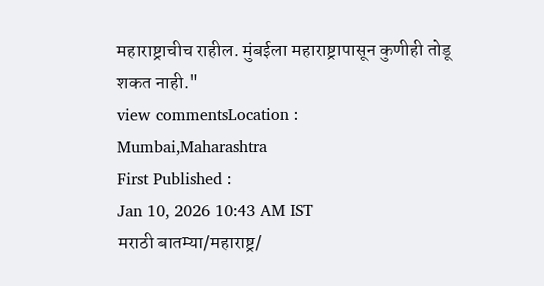महाराष्ट्राचीच राहील. मुंबईला महाराष्ट्रापासून कुणीही तोडू शकत नाही."
view commentsLocation :
Mumbai,Maharashtra
First Published :
Jan 10, 2026 10:43 AM IST
मराठी बातम्या/महाराष्ट्र/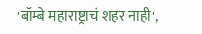'बॉम्बे महाराष्ट्राचं शहर नाही',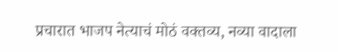प्रचारात भाजप नेत्याचं मोठं वक्तव्य, नव्या वादाला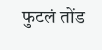फुटलं तोंड